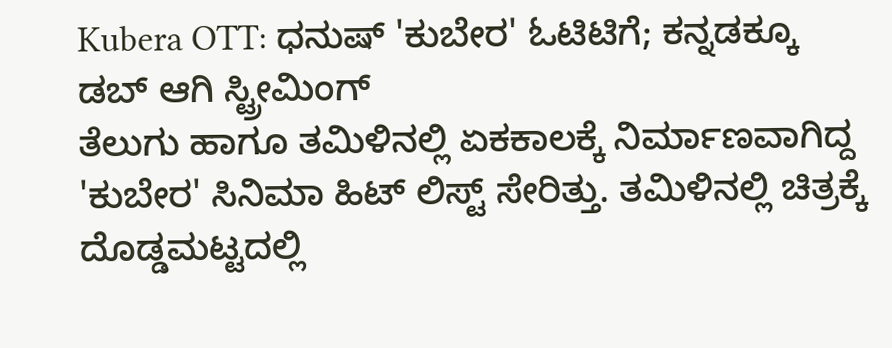Kubera OTT: ಧನುಷ್ 'ಕುಬೇರ' ಓಟಿಟಿಗೆ; ಕನ್ನಡಕ್ಕೂ ಡಬ್ ಆಗಿ ಸ್ಟ್ರೀಮಿಂಗ್
ತೆಲುಗು ಹಾಗೂ ತಮಿಳಿನಲ್ಲಿ ಏಕಕಾಲಕ್ಕೆ ನಿರ್ಮಾಣವಾಗಿದ್ದ 'ಕುಬೇರ' ಸಿನಿಮಾ ಹಿಟ್ ಲಿಸ್ಟ್ ಸೇರಿತ್ತು. ತಮಿಳಿನಲ್ಲಿ ಚಿತ್ರಕ್ಕೆ ದೊಡ್ಡಮಟ್ಟದಲ್ಲಿ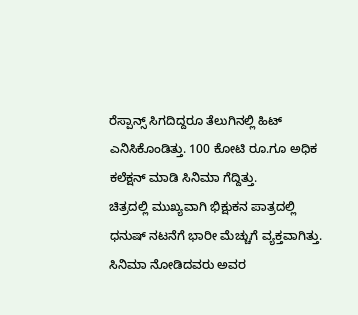ರೆಸ್ಪಾನ್ಸ್ ಸಿಗದಿದ್ದರೂ ತೆಲುಗಿನಲ್ಲಿ ಹಿಟ್ ಎನಿಸಿಕೊಂಡಿತ್ತು. 100 ಕೋಟಿ ರೂ.ಗೂ ಅಧಿಕ ಕಲೆಕ್ಷನ್ ಮಾಡಿ ಸಿನಿಮಾ ಗೆದ್ದಿತ್ತು.
ಚಿತ್ರದಲ್ಲಿ ಮುಖ್ಯವಾಗಿ ಭಿಕ್ಷುಕನ ಪಾತ್ರದಲ್ಲಿ ಧನುಷ್ ನಟನೆಗೆ ಭಾರೀ ಮೆಚ್ಚುಗೆ ವ್ಯಕ್ತವಾಗಿತ್ತು. ಸಿನಿಮಾ ನೋಡಿದವರು ಅವರ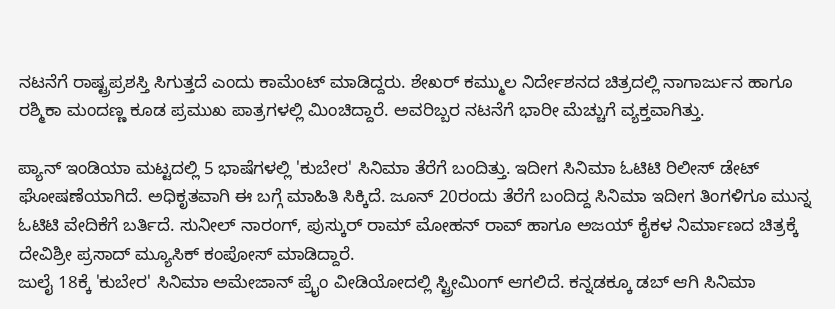ನಟನೆಗೆ ರಾಷ್ಟ್ರಪ್ರಶಸ್ತಿ ಸಿಗುತ್ತದೆ ಎಂದು ಕಾಮೆಂಟ್ ಮಾಡಿದ್ದರು. ಶೇಖರ್ ಕಮ್ಮುಲ ನಿರ್ದೇಶನದ ಚಿತ್ರದಲ್ಲಿ ನಾಗಾರ್ಜುನ ಹಾಗೂ ರಶ್ಮಿಕಾ ಮಂದಣ್ಣ ಕೂಡ ಪ್ರಮುಖ ಪಾತ್ರಗಳಲ್ಲಿ ಮಿಂಚಿದ್ದಾರೆ. ಅವರಿಬ್ಬರ ನಟನೆಗೆ ಭಾರೀ ಮೆಚ್ಚುಗೆ ವ್ಯಕ್ತವಾಗಿತ್ತು.

ಪ್ಯಾನ್ ಇಂಡಿಯಾ ಮಟ್ಟದಲ್ಲಿ 5 ಭಾಷೆಗಳಲ್ಲಿ 'ಕುಬೇರ' ಸಿನಿಮಾ ತೆರೆಗೆ ಬಂದಿತ್ತು. ಇದೀಗ ಸಿನಿಮಾ ಓಟಿಟಿ ರಿಲೀಸ್ ಡೇಟ್ ಘೋಷಣೆಯಾಗಿದೆ. ಅಧಿಕೃತವಾಗಿ ಈ ಬಗ್ಗೆ ಮಾಹಿತಿ ಸಿಕ್ಕಿದೆ. ಜೂನ್ 20ರಂದು ತೆರೆಗೆ ಬಂದಿದ್ದ ಸಿನಿಮಾ ಇದೀಗ ತಿಂಗಳಿಗೂ ಮುನ್ನ ಓಟಿಟಿ ವೇದಿಕೆಗೆ ಬರ್ತಿದೆ. ಸುನೀಲ್ ನಾರಂಗ್, ಪುಸ್ಕುರ್ ರಾಮ್ ಮೋಹನ್ ರಾವ್ ಹಾಗೂ ಅಜಯ್ ಕೈಕಳ ನಿರ್ಮಾಣದ ಚಿತ್ರಕ್ಕೆ ದೇವಿಶ್ರೀ ಪ್ರಸಾದ್ ಮ್ಯೂಸಿಕ್ ಕಂಪೋಸ್ ಮಾಡಿದ್ದಾರೆ.
ಜುಲೈ 18ಕ್ಕೆ 'ಕುಬೇರ' ಸಿನಿಮಾ ಅಮೇಜಾನ್ ಪ್ರೈಂ ವೀಡಿಯೋದಲ್ಲಿ ಸ್ಟ್ರೀಮಿಂಗ್ ಆಗಲಿದೆ. ಕನ್ನಡಕ್ಕೂ ಡಬ್ ಆಗಿ ಸಿನಿಮಾ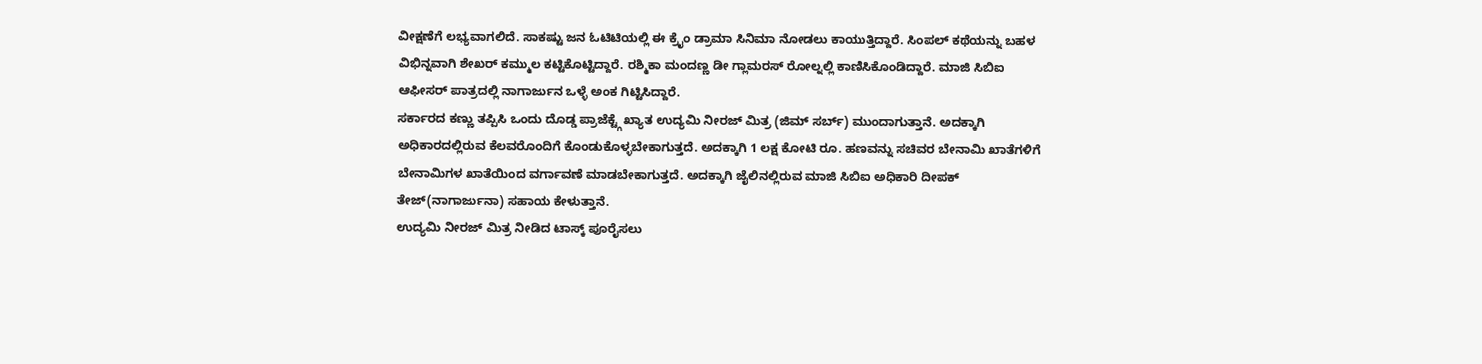ವೀಕ್ಷಣೆಗೆ ಲಭ್ಯವಾಗಲಿದೆ. ಸಾಕಷ್ಟು ಜನ ಓಟಿಟಿಯಲ್ಲಿ ಈ ಕ್ರೈಂ ಡ್ರಾಮಾ ಸಿನಿಮಾ ನೋಡಲು ಕಾಯುತ್ತಿದ್ದಾರೆ. ಸಿಂಪಲ್ ಕಥೆಯನ್ನು ಬಹಳ ವಿಭಿನ್ನವಾಗಿ ಶೇಖರ್ ಕಮ್ಮುಲ ಕಟ್ಟಿಕೊಟ್ಟಿದ್ದಾರೆ. ರಶ್ಮಿಕಾ ಮಂದಣ್ಣ ಡೀ ಗ್ಲಾಮರಸ್ ರೋಲ್ನಲ್ಲಿ ಕಾಣಿಸಿಕೊಂಡಿದ್ದಾರೆ. ಮಾಜಿ ಸಿಬಿಐ ಆಫೀಸರ್ ಪಾತ್ರದಲ್ಲಿ ನಾಗಾರ್ಜುನ ಒಳ್ಳೆ ಅಂಕ ಗಿಟ್ಟಿಸಿದ್ದಾರೆ.
ಸರ್ಕಾರದ ಕಣ್ಣು ತಪ್ಪಿಸಿ ಒಂದು ದೊಡ್ಡ ಪ್ರಾಜೆಕ್ಟ್ಗೆ ಖ್ಯಾತ ಉದ್ಯಮಿ ನೀರಜ್ ಮಿತ್ರ (ಜಿಮ್ ಸರ್ಬ್) ಮುಂದಾಗುತ್ತಾನೆ. ಅದಕ್ಕಾಗಿ ಅಧಿಕಾರದಲ್ಲಿರುವ ಕೆಲವರೊಂದಿಗೆ ಕೊಂಡುಕೊಳ್ಳಬೇಕಾಗುತ್ತದೆ. ಅದಕ್ಕಾಗಿ 1 ಲಕ್ಷ ಕೋಟಿ ರೂ. ಹಣವನ್ನು ಸಚಿವರ ಬೇನಾಮಿ ಖಾತೆಗಳಿಗೆ ಬೇನಾಮಿಗಳ ಖಾತೆಯಿಂದ ವರ್ಗಾವಣೆ ಮಾಡಬೇಕಾಗುತ್ತದೆ. ಅದಕ್ಕಾಗಿ ಜೈಲಿನಲ್ಲಿರುವ ಮಾಜಿ ಸಿಬಿಐ ಅಧಿಕಾರಿ ದೀಪಕ್ ತೇಜ್(ನಾಗಾರ್ಜುನಾ) ಸಹಾಯ ಕೇಳುತ್ತಾನೆ.
ಉದ್ಯಮಿ ನೀರಜ್ ಮಿತ್ರ ನೀಡಿದ ಟಾಸ್ಕ್ ಪೂರೈಸಲು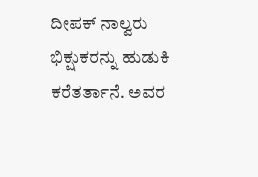ದೀಪಕ್ ನಾಲ್ವರು ಭಿಕ್ಷುಕರನ್ನು ಹುಡುಕಿ ಕರೆತರ್ತಾನೆ. ಅವರ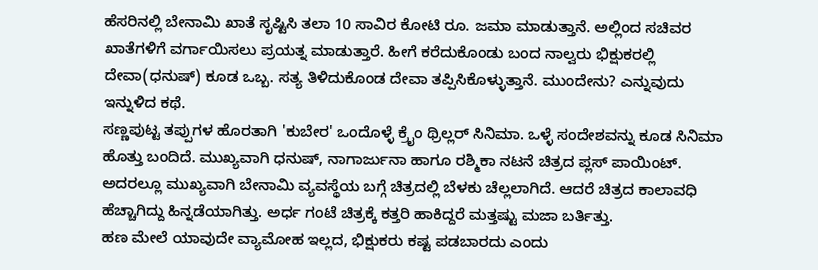ಹೆಸರಿನಲ್ಲಿ ಬೇನಾಮಿ ಖಾತೆ ಸೃಷ್ಟಿಸಿ ತಲಾ 10 ಸಾವಿರ ಕೋಟಿ ರೂ. ಜಮಾ ಮಾಡುತ್ತಾನೆ. ಅಲ್ಲಿಂದ ಸಚಿವರ ಖಾತೆಗಳಿಗೆ ವರ್ಗಾಯಿಸಲು ಪ್ರಯತ್ನ ಮಾಡುತ್ತಾರೆ. ಹೀಗೆ ಕರೆದುಕೊಂಡು ಬಂದ ನಾಲ್ವರು ಭಿಕ್ಷುಕರಲ್ಲಿ ದೇವಾ(ಧನುಷ್) ಕೂಡ ಒಬ್ಬ. ಸತ್ಯ ತಿಳಿದುಕೊಂಡ ದೇವಾ ತಪ್ಪಿಸಿಕೊಳ್ಳುತ್ತಾನೆ. ಮುಂದೇನು? ಎನ್ನುವುದು ಇನ್ನುಳಿದ ಕಥೆ.
ಸಣ್ಣಪುಟ್ಟ ತಪ್ಪುಗಳ ಹೊರತಾಗಿ 'ಕುಬೇರ' ಒಂದೊಳ್ಳೆ ಕ್ರೈಂ ಥ್ರಿಲ್ಲರ್ ಸಿನಿಮಾ. ಒಳ್ಳೆ ಸಂದೇಶವನ್ನು ಕೂಡ ಸಿನಿಮಾ ಹೊತ್ತು ಬಂದಿದೆ. ಮುಖ್ಯವಾಗಿ ಧನುಷ್, ನಾಗಾರ್ಜುನಾ ಹಾಗೂ ರಶ್ಮಿಕಾ ನಟನೆ ಚಿತ್ರದ ಪ್ಲಸ್ ಪಾಯಿಂಟ್. ಅದರಲ್ಲೂ ಮುಖ್ಯವಾಗಿ ಬೇನಾಮಿ ವ್ಯವಸ್ಥೆಯ ಬಗ್ಗೆ ಚಿತ್ರದಲ್ಲಿ ಬೆಳಕು ಚೆಲ್ಲಲಾಗಿದೆ. ಆದರೆ ಚಿತ್ರದ ಕಾಲಾವಧಿ ಹೆಚ್ಚಾಗಿದ್ದು ಹಿನ್ನಡೆಯಾಗಿತ್ತು. ಅರ್ಧ ಗಂಟೆ ಚಿತ್ರಕ್ಕೆ ಕತ್ತರಿ ಹಾಕಿದ್ದರೆ ಮತ್ತಷ್ಟು ಮಜಾ ಬರ್ತಿತ್ತು.
ಹಣ ಮೇಲೆ ಯಾವುದೇ ವ್ಯಾಮೋಹ ಇಲ್ಲದ, ಭಿಕ್ಷುಕರು ಕಷ್ಟ ಪಡಬಾರದು ಎಂದು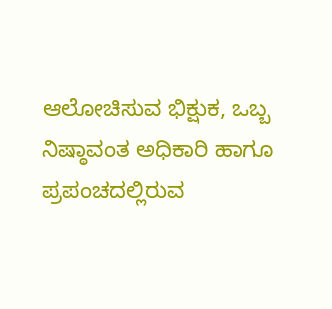ಆಲೋಚಿಸುವ ಭಿಕ್ಷುಕ, ಒಬ್ಬ ನಿಷ್ಠಾವಂತ ಅಧಿಕಾರಿ ಹಾಗೂ ಪ್ರಪಂಚದಲ್ಲಿರುವ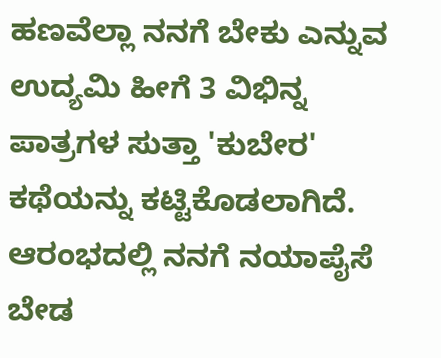ಹಣವೆಲ್ಲಾ ನನಗೆ ಬೇಕು ಎನ್ನುವ ಉದ್ಯಮಿ ಹೀಗೆ 3 ವಿಭಿನ್ನ ಪಾತ್ರಗಳ ಸುತ್ತಾ 'ಕುಬೇರ' ಕಥೆಯನ್ನು ಕಟ್ಟಿಕೊಡಲಾಗಿದೆ. ಆರಂಭದಲ್ಲಿ ನನಗೆ ನಯಾಪೈಸೆ ಬೇಡ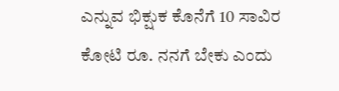ಎನ್ನುವ ಭಿಕ್ಷುಕ ಕೊನೆಗೆ 10 ಸಾವಿರ ಕೋಟಿ ರೂ. ನನಗೆ ಬೇಕು ಎಂದು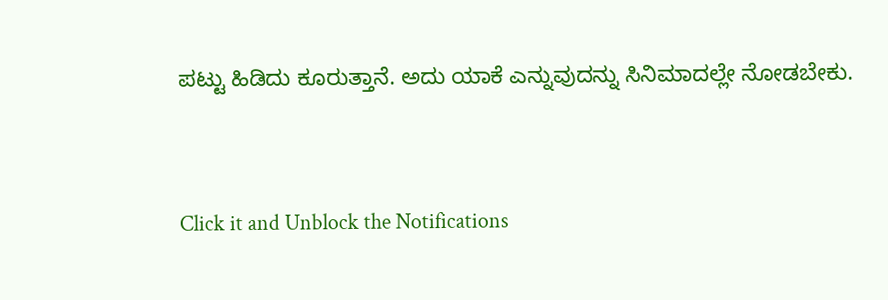ಪಟ್ಟು ಹಿಡಿದು ಕೂರುತ್ತಾನೆ. ಅದು ಯಾಕೆ ಎನ್ನುವುದನ್ನು ಸಿನಿಮಾದಲ್ಲೇ ನೋಡಬೇಕು.


Click it and Unblock the Notifications